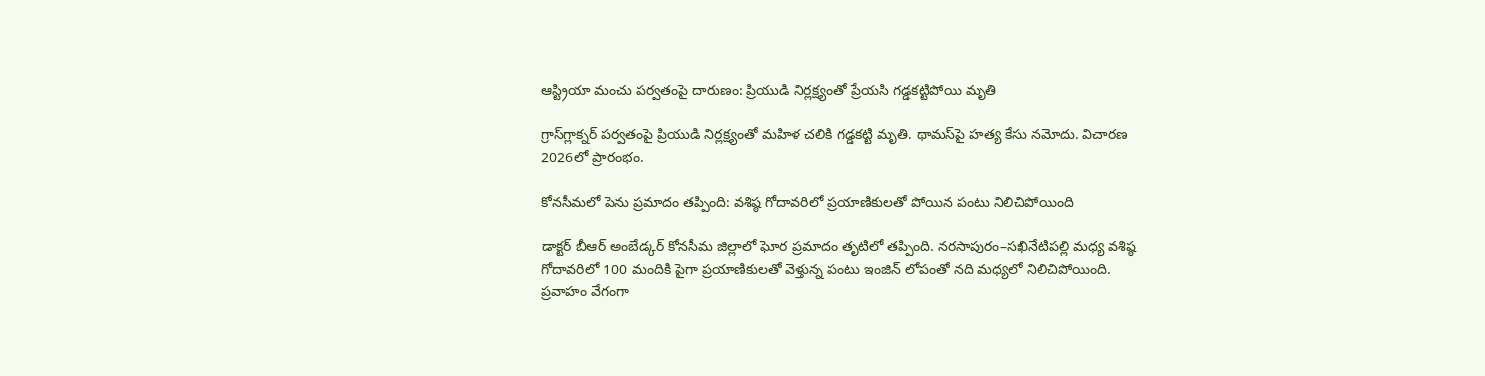ఆస్ట్రియా మంచు పర్వతంపై దారుణం: ప్రియుడి నిర్లక్ష్యంతో ప్రేయసి గడ్డకట్టిపోయి మృతి

గ్రాస్‌గ్లాక్నర్ పర్వతంపై ప్రియుడి నిర్లక్ష్యంతో మహిళ చలికి గడ్డకట్టి మృతి. థామస్‌పై హత్య కేసు నమోదు. విచారణ 2026లో ప్రారంభం.

కోనసీమలో పెను ప్రమాదం తప్పింది: వశిష్ఠ గోదావరిలో ప్రయాణికులతో పోయిన పంటు నిలిచిపోయింది

డాక్టర్ బీఆర్ అంబేడ్కర్ కోనసీమ జిల్లాలో ఘోర ప్రమాదం తృటిలో తప్పింది. నరసాపురం–సఖినేటిపల్లి మధ్య వశిష్ఠ గోదావరిలో 100 మందికి పైగా ప్రయాణికులతో వెళ్తున్న పంటు ఇంజిన్ లోపంతో నది మధ్యలో నిలిచిపోయింది. ప్రవాహం వేగంగా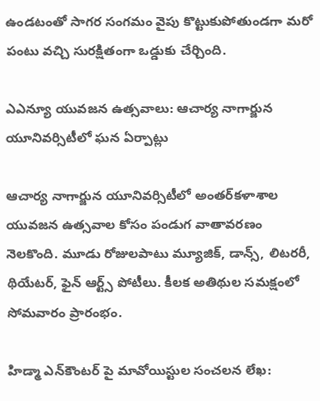ఉండటంతో సాగర సంగమం వైపు కొట్టుకుపోతుండగా మరో పంటు వచ్చి సురక్షితంగా ఒడ్డుకు చేర్చింది.

ఎఎన్యూ యువజన ఉత్సవాలు: ఆచార్య నాగార్జున యూనివర్సిటీలో ఘన ఏర్పాట్లు

ఆచార్య నాగార్జున యూనివర్సిటీలో అంతర్‌కళాశాల యువజన ఉత్సవాల కోసం పండుగ వాతావరణం నెలకొంది. మూడు రోజులపాటు మ్యూజిక్, డాన్స్, లిటరరీ, థియేటర్‌, ఫైన్ ఆర్ట్స్ పోటీలు. కీలక అతిథుల సమక్షంలో సోమవారం ప్రారంభం.

హిడ్మా ఎన్‌కౌంటర్ పై మావోయిస్టుల సంచలన లేఖ: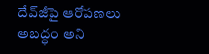దేవ్‌జీపై ఆరోపణలు అబద్ధం అని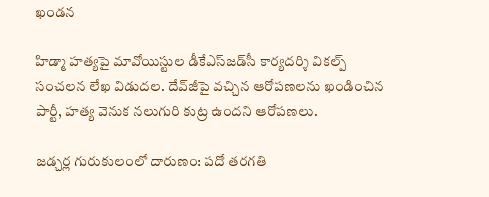ఖండన

హిడ్మా హత్యపై మావోయిస్టుల డీకేఎస్‌జడ్‌సీ కార్యదర్శి వికల్ప్ సంచలన లేఖ విడుదల. దేవ్‌జీపై వచ్చిన ఆరోపణలను ఖండించిన పార్టీ, హత్య వెనుక నలుగురి కుట్ర ఉందని ఆరోపణలు.

జడ్చర్ల గురుకులంలో దారుణం: పదో తరగతి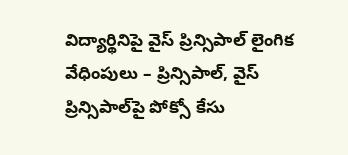విద్యార్థినిపై వైస్ ప్రిన్సిపాల్ లైంగిక వేధింపులు – ప్రిన్సిపాల్, వైస్ ప్రిన్సిపాల్‌పై పోక్సో కేసు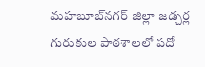మహబూబ్‌నగర్ జిల్లా జడ్చర్ల గురుకుల పాఠశాలలో పదో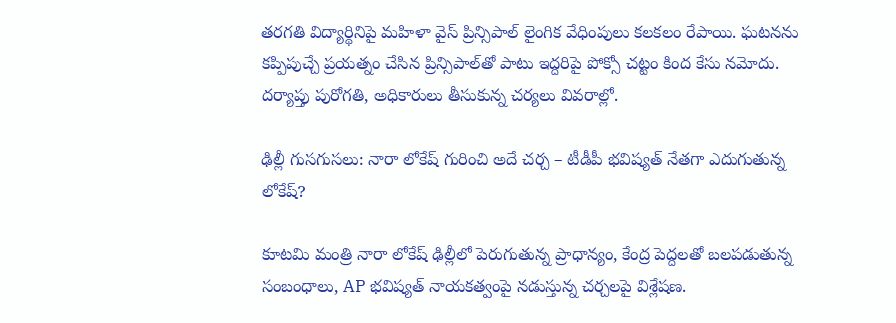తరగతి విద్యార్థిని‌పై మహిళా వైస్ ప్రిన్సిపాల్ లైంగిక వేధింపులు కలకలం రేపాయి. ఘటనను కప్పిపుచ్చే ప్రయత్నం చేసిన ప్రిన్సిపాల్‌తో పాటు ఇద్దరిపై పోక్సో చట్టం కింద కేసు నమోదు. దర్యాప్తు పురోగతి, అధికారులు తీసుకున్న చర్యలు వివరాల్లో.

ఢిల్లీ గుసగుసలు: నారా లోకేష్‌ గురించి అదే చర్చ – టీడీపీ భవిష్యత్‌ నేతగా ఎదుగుతున్న లోకేష్?

కూటమి మంత్రి నారా లోకేష్ ఢిల్లీలో పెరుగుతున్న ప్రాధాన్యం, కేంద్ర పెద్దలతో బలపడుతున్న సంబంధాలు, AP భవిష్యత్ నాయకత్వంపై నడుస్తున్న చర్చలపై విశ్లేషణ.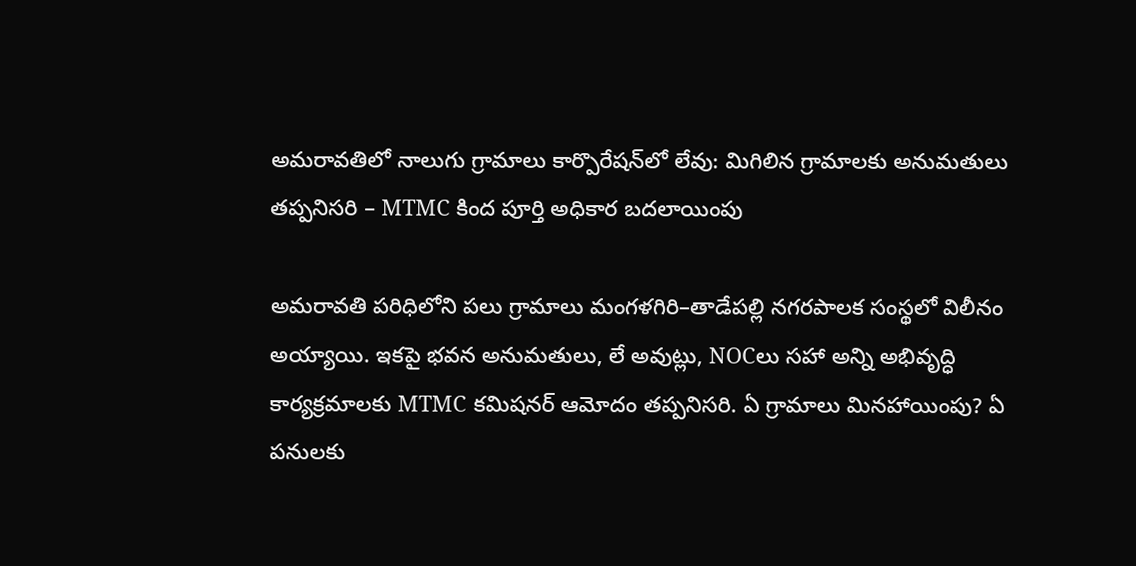అమరావతిలో నాలుగు గ్రామాలు కార్పొరేషన్‌లో లేవు: మిగిలిన గ్రామాలకు అనుమతులు తప్పనిసరి – MTMC కింద పూర్తి అధికార బదలాయింపు

అమరావతి పరిధిలోని పలు గ్రామాలు మంగళగిరి–తాడేపల్లి నగరపాలక సంస్థలో విలీనం అయ్యాయి. ఇకపై భవన అనుమతులు, లే అవుట్లు, NOCలు సహా అన్ని అభివృద్ధి కార్యక్రమాలకు MTMC కమిషనర్ ఆమోదం తప్పనిసరి. ఏ గ్రామాలు మినహాయింపు? ఏ పనులకు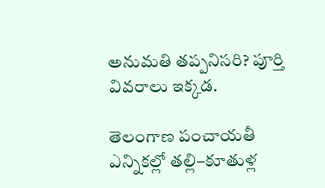అనుమతి తప్పనిసరి? పూర్తి వివరాలు ఇక్కడ.

తెలంగాణ పంచాయతీ ఎన్నికల్లో తల్లి–కూతుళ్ల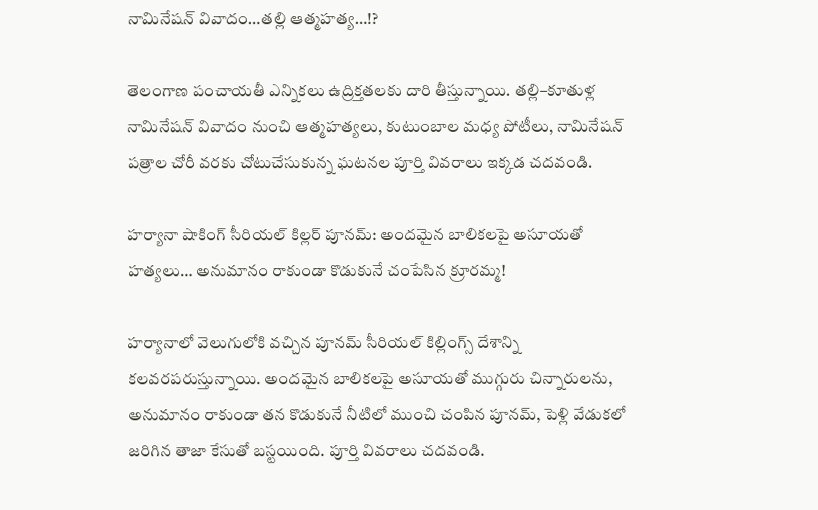నామినేషన్ వివాదం…తల్లి ఆత్మహత్య…!?

తెలంగాణ పంచాయతీ ఎన్నికలు ఉద్రిక్తతలకు దారి తీస్తున్నాయి. తల్లి–కూతుళ్ల నామినేషన్ వివాదం నుంచి ఆత్మహత్యలు, కుటుంబాల మధ్య పోటీలు, నామినేషన్ పత్రాల చోరీ వరకు చోటుచేసుకున్న ఘటనల పూర్తి వివరాలు ఇక్కడ చదవండి.

హర్యానా షాకింగ్ సీరియల్ కిల్లర్ పూనమ్: అందమైన బాలికలపై అసూయతో హత్యలు… అనుమానం రాకుండా కొడుకునే చంపేసిన క్రూరమ్మ!

హర్యానాలో వెలుగులోకి వచ్చిన పూనమ్ సీరియల్ కిల్లింగ్స్ దేశాన్ని కలవరపరుస్తున్నాయి. అందమైన బాలికలపై అసూయతో ముగ్గురు చిన్నారులను, అనుమానం రాకుండా తన కొడుకునే నీటిలో ముంచి చంపిన పూనమ్, పెళ్లి వేడుకలో జరిగిన తాజా కేసుతో బస్టయింది. పూర్తి వివరాలు చదవండి.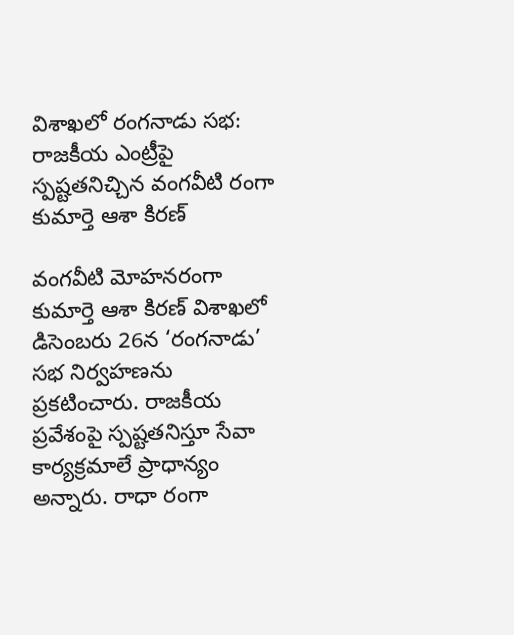విశాఖలో రంగనాడు సభ: రాజకీయ ఎంట్రీపై స్పష్టతనిచ్చిన వంగవీటి రంగా కుమార్తె ఆశా కిరణ్

వంగవీటి మోహనరంగా కుమార్తె ఆశా కిరణ్ విశాఖలో డిసెంబరు 26న ‘రంగనాడు’ సభ నిర్వహణను ప్రకటించారు. రాజకీయ ప్రవేశంపై స్పష్టతనిస్తూ సేవా కార్యక్రమాలే ప్రాధాన్యం అన్నారు. రాధా రంగా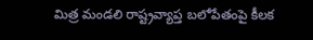మిత్ర మండలి రాష్ట్రవ్యాప్త బలోపేతంపై కీలక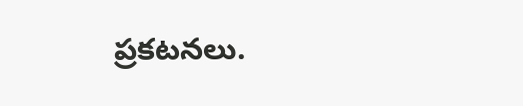ప్రకటనలు.